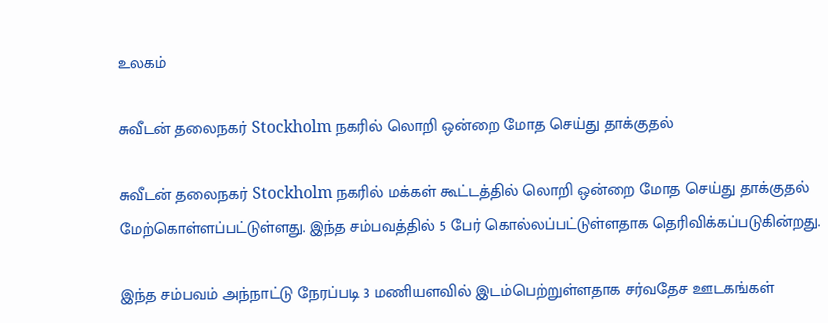உலகம்

சுவீடன் தலைநகர் Stockholm நகரில் லொறி ஒன்றை மோத செய்து தாக்குதல்

சுவீடன் தலைநகர் Stockholm நகரில் மக்கள் கூட்டத்தில் லொறி ஒன்றை மோத செய்து தாக்குதல் மேற்கொள்ளப்பட்டுள்ளது. இந்த சம்பவத்தில் 5 பேர் கொல்லப்பட்டுள்ளதாக தெரிவிக்கப்படுகின்றது.

இந்த சம்பவம் அந்நாட்டு நேரப்படி 3 மணியளவில் இடம்பெற்றுள்ளதாக சர்வதேச ஊடகங்கள்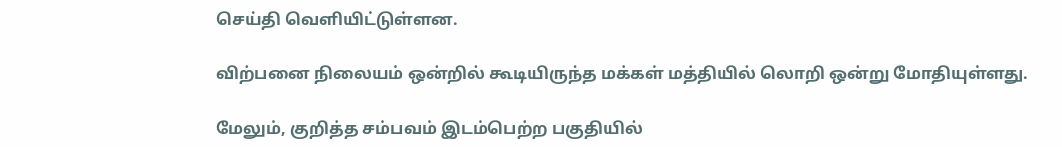செய்தி வெளியிட்டுள்ளன.

விற்பனை நிலையம் ஒன்றில் கூடியிருந்த மக்கள் மத்தியில் லொறி ஒன்று மோதியுள்ளது.

மேலும், குறித்த சம்பவம் இடம்பெற்ற பகுதியில்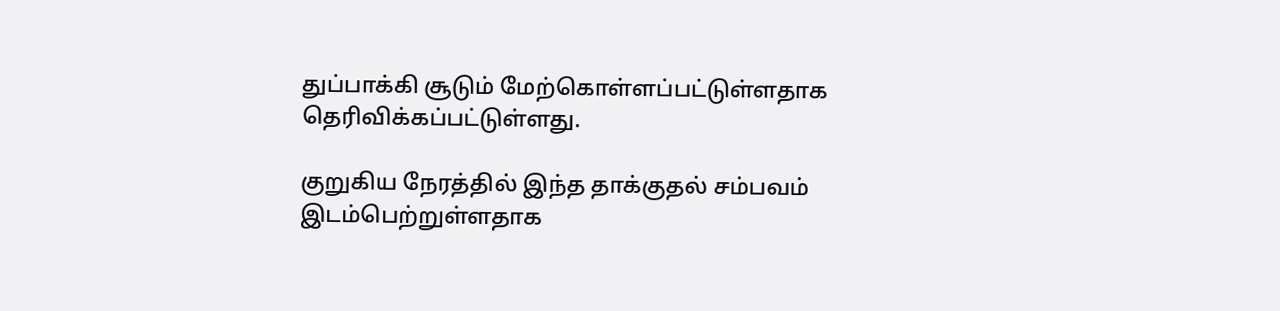துப்பாக்கி சூடும் மேற்கொள்ளப்பட்டுள்ளதாக தெரிவிக்கப்பட்டுள்ளது.

குறுகிய நேரத்தில் இந்த தாக்குதல் சம்பவம் இடம்பெற்றுள்ளதாக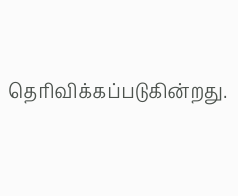தெரிவிக்கப்படுகின்றது.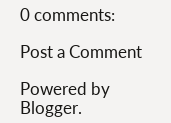0 comments:

Post a Comment

Powered by Blogger.